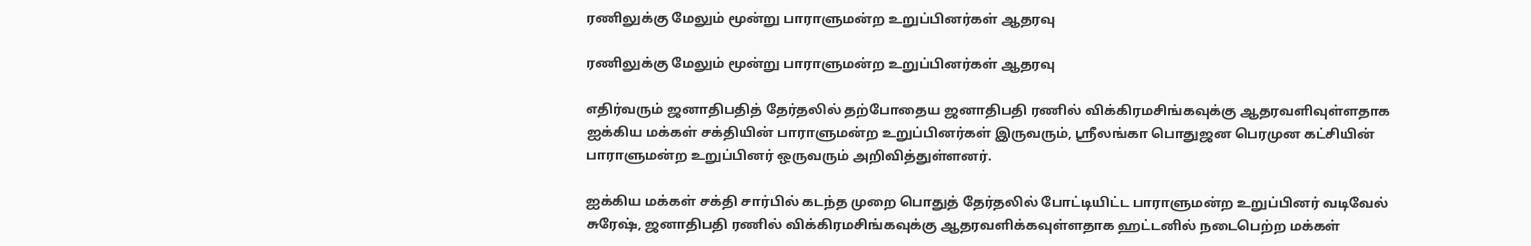ரணிலுக்கு மேலும் மூன்று பாராளுமன்ற உறுப்பினர்கள் ஆதரவு

ரணிலுக்கு மேலும் மூன்று பாராளுமன்ற உறுப்பினர்கள் ஆதரவு

எதிர்வரும் ஜனாதிபதித் தேர்தலில் தற்போதைய ஜனாதிபதி ரணில் விக்கிரமசிங்கவுக்கு ஆதரவளிவுள்ளதாக ஐக்கிய மக்கள் சக்தியின் பாராளுமன்ற உறுப்பினர்கள் இருவரும், ஶ்ரீலங்கா பொதுஜன பெரமுன கட்சியின் பாராளுமன்ற உறுப்பினர் ஒருவரும் அறிவித்துள்ளனர்.

ஐக்கிய மக்கள் சக்தி சார்பில் கடந்த முறை பொதுத் தேர்தலில் போட்டியிட்ட பாராளுமன்ற உறுப்பினர் வடிவேல் சுரேஷ், ஜனாதிபதி ரணில் விக்கிரமசிங்கவுக்கு ஆதரவளிக்கவுள்ளதாக ஹட்டனில் நடைபெற்ற மக்கள்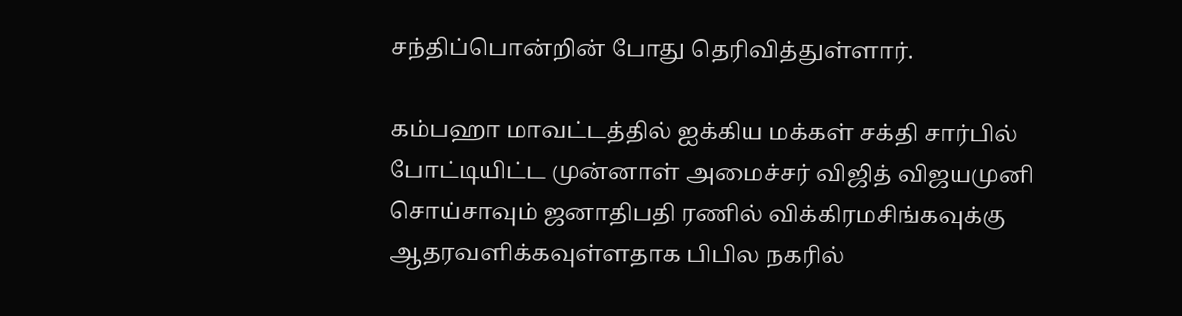சந்திப்பொன்றின் போது தெரிவித்துள்ளார்.

கம்பஹா மாவட்டத்தில் ஐக்கிய மக்கள் சக்தி சார்பில் போட்டியிட்ட முன்னாள் அமைச்சர் விஜித் விஜயமுனி சொய்சாவும் ஜனாதிபதி ரணில் விக்கிரமசிங்கவுக்கு ஆதரவளிக்கவுள்ளதாக பிபில நகரில்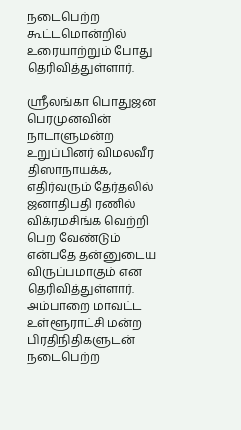நடைபெற்ற கூட்டமொன்றில் உரையாற்றும் போது தெரிவித்துள்ளார்.

ஶ்ரீலங்கா பொதுஜன பெரமுனவின் நாடாளுமன்ற உறுப்பினர் விமலவீர திஸாநாயக்க, எதிர்வரும் தேர்தலில் ஜனாதிபதி ரணில் விக்ரமசிங்க வெற்றி பெற வேண்டும் என்பதே தன்னுடைய விருப்பமாகும் என தெரிவித்துள்ளார். அம்பாறை மாவட்ட உள்ளூராட்சி மன்ற பிரதிநிதிகளுடன் நடைபெற்ற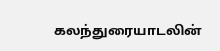கலந்துரையாடலின்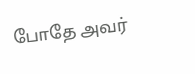போதே அவர்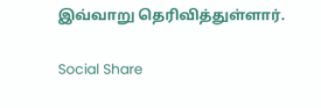இவ்வாறு தெரிவித்துள்ளார்.

Social Share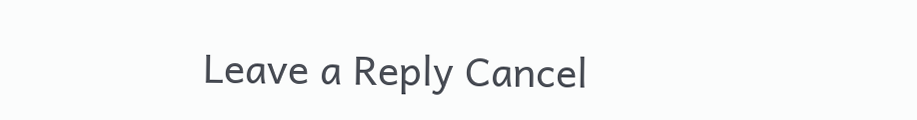Leave a Reply Cancel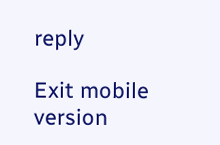reply

Exit mobile version